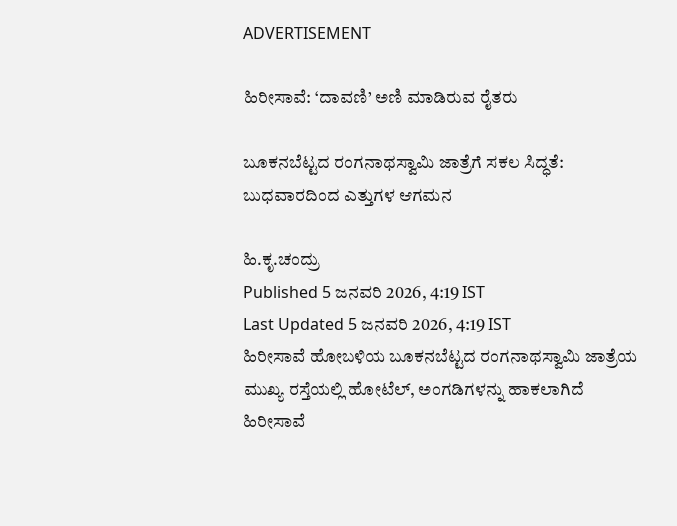ADVERTISEMENT

ಹಿರೀಸಾವೆ: ‘ದಾವಣಿ’ ಅಣಿ ಮಾಡಿರುವ ರೈತರು

ಬೂಕನಬೆಟ್ಟದ ರಂಗನಾಥಸ್ವಾಮಿ ಜಾತ್ರೆಗೆ ಸಕಲ ಸಿದ್ಧತೆ: ಬುಧವಾರದಿಂದ ಎತ್ತುಗಳ ಆಗಮನ

ಹಿ.ಕೃ.ಚಂದ್ರು
Published 5 ಜನವರಿ 2026, 4:19 IST
Last Updated 5 ಜನವರಿ 2026, 4:19 IST
ಹಿರೀಸಾವೆ ಹೋಬಳಿಯ ಬೂಕನಬೆಟ್ಟದ ರಂಗನಾಥಸ್ವಾಮಿ ಜಾತ್ರೆಯ ಮುಖ್ಯ ರಸ್ತೆಯಲ್ಲಿ ಹೋಟೆಲ್, ಅಂಗಡಿಗಳನ್ನು ಹಾಕಲಾಗಿದೆ
ಹಿರೀಸಾವೆ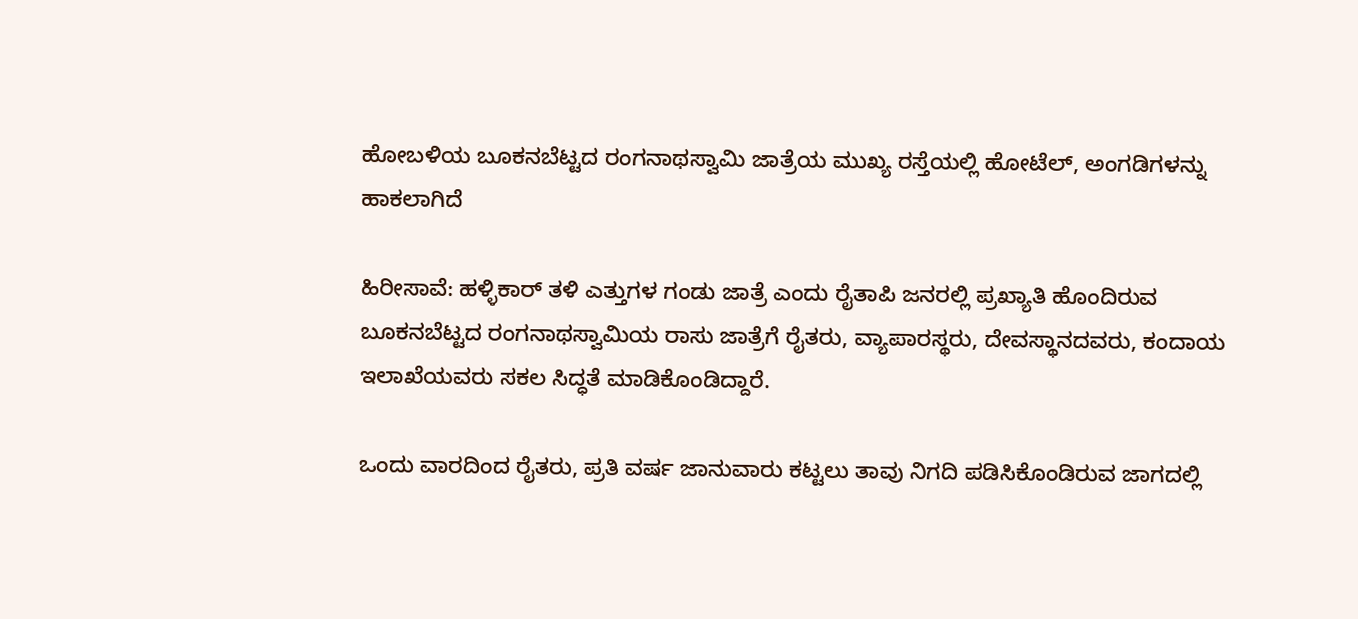ಹೋಬಳಿಯ ಬೂಕನಬೆಟ್ಟದ ರಂಗನಾಥಸ್ವಾಮಿ ಜಾತ್ರೆಯ ಮುಖ್ಯ ರಸ್ತೆಯಲ್ಲಿ ಹೋಟೆಲ್, ಅಂಗಡಿಗಳನ್ನು ಹಾಕಲಾಗಿದೆ

ಹಿರೀಸಾವೆ: ಹಳ್ಳಿಕಾರ್ ತಳಿ ಎತ್ತುಗಳ ಗಂಡು ಜಾತ್ರೆ ಎಂದು ರೈತಾಪಿ ಜನರಲ್ಲಿ ಪ್ರಖ್ಯಾತಿ ಹೊಂದಿರುವ ಬೂಕನಬೆಟ್ಟದ ರಂಗನಾಥಸ್ವಾಮಿಯ ರಾಸು ಜಾತ್ರೆಗೆ ರೈತರು, ವ್ಯಾಪಾರಸ್ಥರು, ದೇವಸ್ಥಾನದವರು, ಕಂದಾಯ ಇಲಾಖೆಯವರು ಸಕಲ ಸಿದ್ಧತೆ ಮಾಡಿಕೊಂಡಿದ್ದಾರೆ.

ಒಂದು ವಾರದಿಂದ ರೈತರು, ಪ್ರತಿ ವರ್ಷ ಜಾನುವಾರು ಕಟ್ಟಲು ತಾವು ನಿಗದಿ ಪಡಿಸಿಕೊಂಡಿರುವ ಜಾಗದಲ್ಲಿ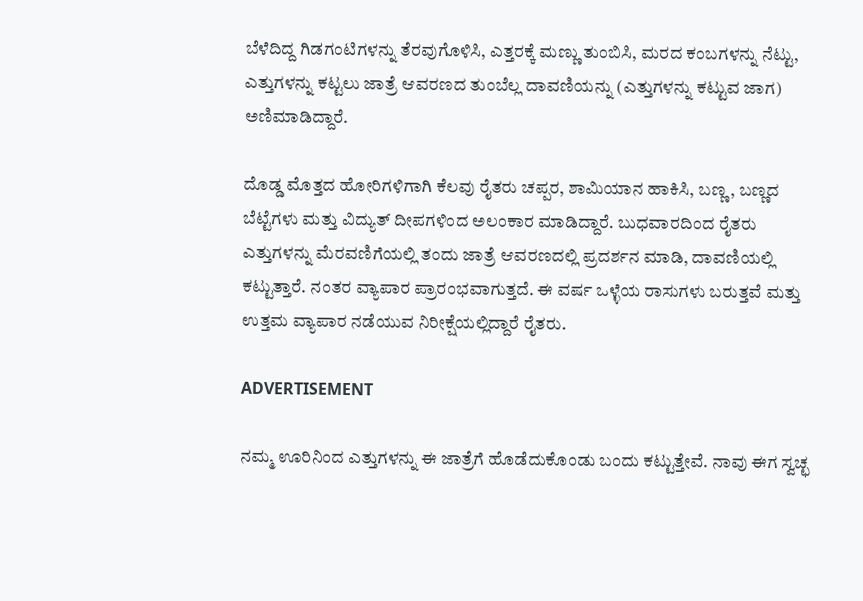ಬೆಳೆದಿದ್ದ ಗಿಡಗಂಟಿಗಳನ್ನು ತೆರವುಗೊಳಿಸಿ, ಎತ್ತರಕ್ಕೆ ಮಣ್ಣು ತುಂಬಿಸಿ, ಮರದ ಕಂಬಗಳನ್ನು ನೆಟ್ಟು, ಎತ್ತುಗಳನ್ನು ಕಟ್ಟಲು ಜಾತ್ರೆ ಆವರಣದ ತುಂಬೆಲ್ಲ ದಾವಣಿಯನ್ನು (ಎತ್ತುಗಳನ್ನು ಕಟ್ಟುವ ಜಾಗ) ಅಣಿಮಾಡಿದ್ದಾರೆ.

ದೊಡ್ಡ ಮೊತ್ತದ ಹೋರಿಗಳಿಗಾಗಿ ಕೆಲವು ರೈತರು ಚಪ್ಪರ, ಶಾಮಿಯಾನ ಹಾಕಿಸಿ, ಬಣ್ಣ, ಬಣ್ಣದ ಬೆಟ್ಟೆಗಳು ಮತ್ತು ವಿದ್ಯುತ್ ದೀಪಗಳಿಂದ ಅಲಂಕಾರ ಮಾಡಿದ್ದಾರೆ. ಬುಧವಾರದಿಂದ ರೈತರು ಎತ್ತುಗಳನ್ನು ಮೆರವಣಿಗೆಯಲ್ಲಿ ತಂದು ಜಾತ್ರೆ ಆವರಣದಲ್ಲಿ ಪ್ರದರ್ಶನ ಮಾಡಿ, ದಾವಣಿಯಲ್ಲಿ ಕಟ್ಟುತ್ತಾರೆ. ನಂತರ ವ್ಯಾಪಾರ ಪ್ರಾರಂಭವಾಗುತ್ತದೆ. ಈ ವರ್ಷ ಒಳ್ಳೆಯ ರಾಸುಗಳು ಬರುತ್ತವೆ ಮತ್ತು ಉತ್ತಮ ವ್ಯಾಪಾರ ನಡೆಯುವ ನಿರೀಕ್ಷೆಯಲ್ಲಿದ್ದಾರೆ ರೈತರು.

ADVERTISEMENT

ನಮ್ಮ ಊರಿನಿಂದ ಎತ್ತುಗಳನ್ನು ಈ ಜಾತ್ರೆಗೆ ಹೊಡೆದುಕೊಂಡು ಬಂದು ಕಟ್ಟುತ್ತೇವೆ. ನಾವು ಈಗ ಸ್ವಚ್ಛ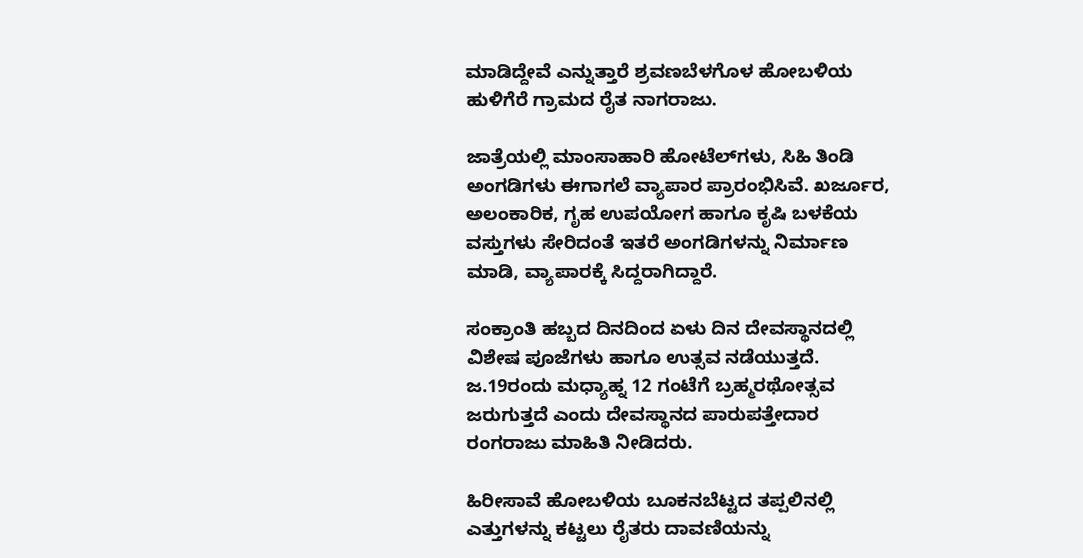ಮಾಡಿದ್ದೇವೆ ಎನ್ನುತ್ತಾರೆ ಶ್ರವಣಬೆಳಗೊಳ ಹೋಬಳಿಯ ಹುಳಿಗೆರೆ ಗ್ರಾಮದ ರೈತ ನಾಗರಾಜು.

ಜಾತ್ರೆಯಲ್ಲಿ ಮಾಂಸಾಹಾರಿ ಹೋಟೆಲ್‌ಗಳು, ಸಿಹಿ ತಿಂಡಿ ಅಂಗಡಿಗಳು ಈಗಾಗಲೆ ವ್ಯಾಪಾರ ಪ್ರಾರಂಭಿಸಿವೆ. ಖರ್ಜೂರ, ಅಲಂಕಾರಿಕ, ಗೃಹ ಉಪಯೋಗ ಹಾಗೂ ಕೃಷಿ ಬಳಕೆಯ ವಸ್ತುಗಳು ಸೇರಿದಂತೆ ಇತರೆ ಅಂಗಡಿಗಳನ್ನು ನಿರ್ಮಾಣ ಮಾಡಿ, ವ್ಯಾಪಾರಕ್ಕೆ ಸಿದ್ದರಾಗಿದ್ದಾರೆ.

ಸಂಕ್ರಾಂತಿ ಹಬ್ಬದ ದಿನದಿಂದ ಏಳು ದಿನ ದೇವಸ್ಥಾನದಲ್ಲಿ ವಿಶೇಷ ಪೂಜೆಗಳು ಹಾಗೂ ಉತ್ಸವ ನಡೆಯುತ್ತದೆ. ಜ.19ರಂದು ಮಧ್ಯಾಹ್ನ 12 ಗಂಟೆಗೆ ಬ್ರಹ್ಮರಥೋತ್ಸವ ಜರುಗುತ್ತದೆ ಎಂದು ದೇವಸ್ಥಾನದ ಪಾರುಪತ್ತೇದಾರ ರಂಗರಾಜು ಮಾಹಿತಿ ನೀಡಿದರು.

ಹಿರೀಸಾವೆ ಹೋಬಳಿಯ ಬೂಕನಬೆಟ್ಟದ ತಪ್ಪಲಿನಲ್ಲಿ ಎತ್ತುಗಳನ್ನು ಕಟ್ಟಲು ರೈತರು ದಾವಣಿಯನ್ನು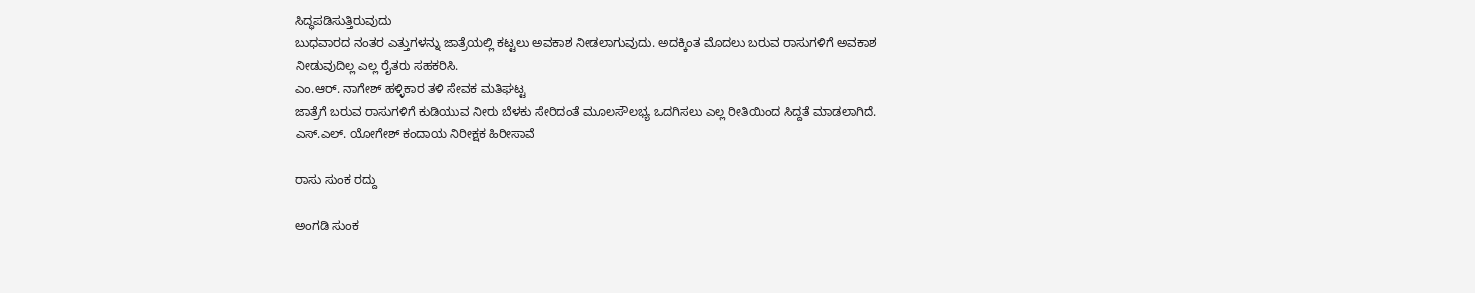ಸಿದ್ಧಪಡಿಸುತ್ತಿರುವುದು
ಬುಧವಾರದ ನಂತರ ಎತ್ತುಗಳನ್ನು ಜಾತ್ರೆಯಲ್ಲಿ ಕಟ್ಟಲು ಅವಕಾಶ ನೀಡಲಾಗುವುದು. ಅದಕ್ಕಿಂತ ಮೊದಲು ಬರುವ ರಾಸುಗಳಿಗೆ ಅವಕಾಶ ನೀಡುವುದಿಲ್ಲ ಎಲ್ಲ ರೈತರು ಸಹಕರಿಸಿ.
ಎಂ.ಆರ್. ನಾಗೇಶ್ ಹಳ್ಳಿಕಾರ ತಳಿ ಸೇವಕ ಮತಿಘಟ್ಟ
ಜಾತ್ರೆಗೆ ಬರುವ ರಾಸುಗಳಿಗೆ ಕುಡಿಯುವ ನೀರು ಬೆಳಕು ಸೇರಿದಂತೆ ಮೂಲಸೌಲಭ್ಯ ಒದಗಿಸಲು ಎಲ್ಲ ರೀತಿಯಿಂದ ಸಿದ್ದತೆ ಮಾಡಲಾಗಿದೆ.
ಎಸ್.ಎಲ್. ಯೋಗೇಶ್ ಕಂದಾಯ ನಿರೀಕ್ಷಕ ಹಿರೀಸಾವೆ

ರಾಸು ಸುಂಕ ರದ್ದು

ಅಂಗಡಿ ಸುಂಕ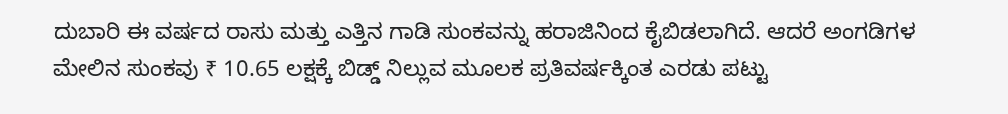ದುಬಾರಿ ಈ ವರ್ಷದ ರಾಸು ಮತ್ತು ಎತ್ತಿನ ಗಾಡಿ ಸುಂಕವನ್ನು ಹರಾಜಿನಿಂದ ಕೈಬಿಡಲಾಗಿದೆ. ಆದರೆ ಅಂಗಡಿಗಳ ಮೇಲಿನ ಸುಂಕವು ₹ 10.65 ಲಕ್ಷಕ್ಕೆ ಬಿಡ್ಡ್ ನಿಲ್ಲುವ ಮೂಲಕ ಪ್ರತಿವರ್ಷಕ್ಕಿಂತ ಎರಡು ಪಟ್ಟು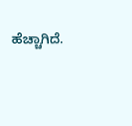ಹೆಚ್ಚಾಗಿದೆ.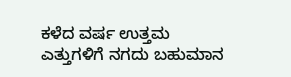ಕಳೆದ ವರ್ಷ ಉತ್ತಮ ಎತ್ತುಗಳಿಗೆ ನಗದು ಬಹುಮಾನ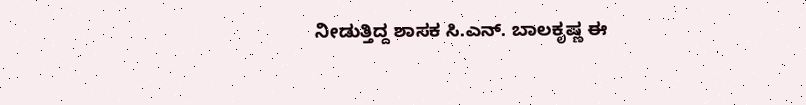ನೀಡುತ್ತಿದ್ದ ಶಾಸಕ ಸಿ.ಎನ್. ಬಾಲಕೃಷ್ಣ ಈ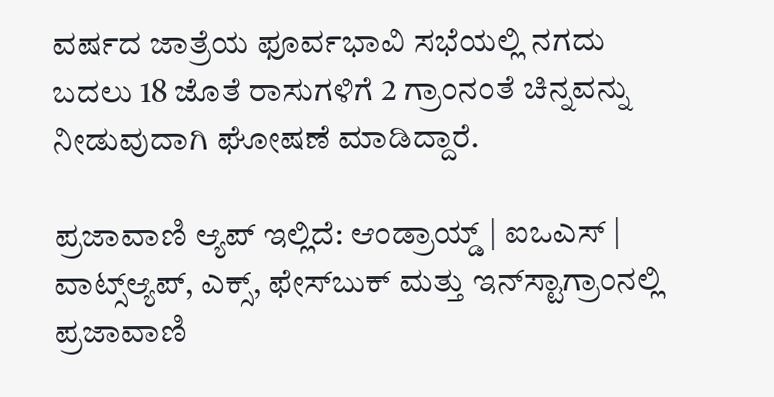ವರ್ಷದ ಜಾತ್ರೆಯ ಫೂರ್ವಭಾವಿ ಸಭೆಯಲ್ಲಿ ನಗದು ಬದಲು 18 ಜೊತೆ ರಾಸುಗಳಿಗೆ 2 ಗ್ರಾಂನಂತೆ ಚಿನ್ನವನ್ನು ನೀಡುವುದಾಗಿ ಘೋಷಣೆ ಮಾಡಿದ್ದಾರೆ.

ಪ್ರಜಾವಾಣಿ ಆ್ಯಪ್ ಇಲ್ಲಿದೆ: ಆಂಡ್ರಾಯ್ಡ್ | ಐಒಎಸ್ | ವಾಟ್ಸ್ಆ್ಯಪ್, ಎಕ್ಸ್, ಫೇಸ್‌ಬುಕ್ ಮತ್ತು ಇನ್‌ಸ್ಟಾಗ್ರಾಂನಲ್ಲಿ ಪ್ರಜಾವಾಣಿ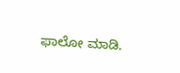ಫಾಲೋ ಮಾಡಿ.